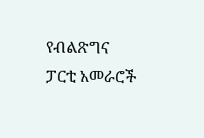የብልጽግና ፓርቲ አመራሮች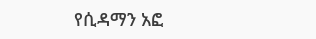የሲዳማን አፎ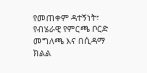የመጠቀም ዳተኝነት፣ የብሄራዊ የምርጫ ቦርድ መግለጫ እና በሲዳማ ክልል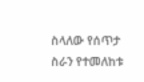ስላለው የሰጥታ ስራን የተመለከቱ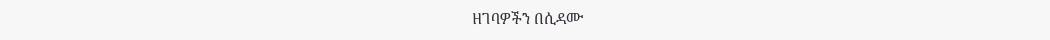ዘገባዎችን በሲዳሙ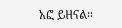አፎ ይዘናል።